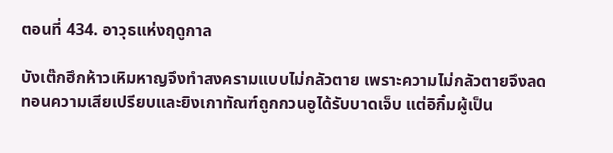ตอนที่ 434. อาวุธแห่งฤดูกาล

บังเต๊กฮึกห้าวเหิมหาญจึงทำสงครามแบบไม่กลัวตาย เพราะความไม่กลัวตายจึงลดทอนความเสียเปรียบและยิงเกาทัณฑ์ถูกกวนอูได้รับบาดเจ็บ แต่อิกิ๋มผู้เป็น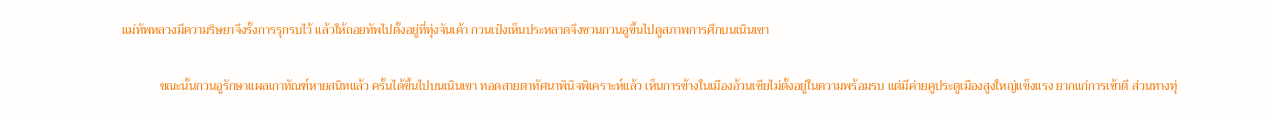แม่ทัพหลวงมีความริษยาจึงรั้งการรุกรบไว้ แล้วให้ถอยทัพไปตั้งอยู่ที่ทุ่งจันเค้า กวนเป๋งเห็นประหลาดจึงชวนกวนอูขึ้นไปดูสภาพการศึกบนเนินเขา

            ขณะนั้นกวนอูรักษาแผลเกาทัณฑ์หายสนิทแล้ว ครั้นได้ขึ้นไปบนเนินเขา ทอดสายตาทัศนาพินิจพิเคราะห์แล้ว เห็นการข้างในเมืองอ้วนเซียไม่ตั้งอยู่ในความพร้อมรบ แต่มีค่ายคูประตูเมืองสูงใหญ่แข็งแรง ยากแก่การเข้าตี ส่วนทางทุ่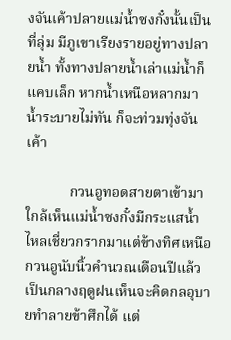งจันเค้าปลายแม่น้ำซงกั๋งนั้นเป็นที่ลุ่ม มีภูเขาเรียงรายอยู่ทางปลายน้ำ ทั้งทางปลายน้ำเล่าแม่น้ำก็แคบเล็ก หากน้ำเหนือหลากมาน้ำระบายไม่ทัน ก็จะท่วมทุ่งจันเค้า

            กวนอูทอดสายตาเข้ามาใกล้เห็นแม่น้ำซงกั๋งมีกระแสน้ำไหลเชี่ยวกรากมาแต่ข้างทิศเหนือ กวนอูนับนิ้วคำนวณเดือนปีแล้วเป็นกลางฤดูฝนเห็นจะคิดกลอุบายทำลายข้าศึกได้ แต่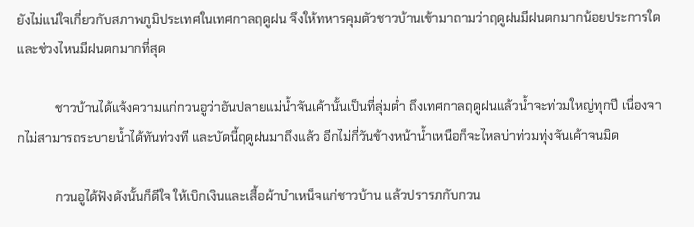ยังไม่แน่ใจเกี่ยวกับสภาพภูมิประเทศในเทศกาลฤดูฝน จึงให้ทหารคุมตัวชาวบ้านเข้ามาถามว่าฤดูฝนมีฝนตกมากน้อยประการใด และช่วงไหนมีฝนตกมากที่สุด

            ชาวบ้านได้แจ้งความแก่กวนอูว่าอันปลายแม่น้ำจันเค้านั้นเป็นที่ลุ่มต่ำ ถึงเทศกาลฤดูฝนแล้วน้ำจะท่วมใหญ่ทุกปี เนื่องจากไม่สามารถระบายน้ำได้ทันท่วงที และบัดนี้ฤดูฝนมาถึงแล้ว อีกไม่กี่วันข้างหน้าน้ำเหนือก็จะไหลบ่าท่วมทุ่งจันเค้าจนมิด

            กวนอูได้ฟังดังนั้นก็ดีใจ ให้เบิกเงินและเสื้อผ้าบำเหน็จแก่ชาวบ้าน แล้วปรารภกับกวน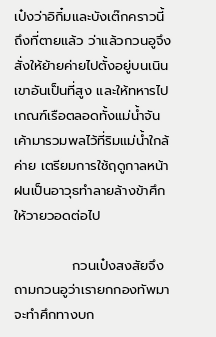เป๋งว่าอิกิ๋มและบังเต๊กคราวนี้ถึงที่ตายแล้ว ว่าแล้วกวนอูจึงสั่งให้ย้ายค่ายไปตั้งอยู่บนเนินเขาอันเป็นที่สูง และให้ทหารไปเกณฑ์เรือตลอดทั้งแม่น้ำจันเค้ามารวมพลไว้ที่ริมแม่น้ำใกล้ค่าย เตรียมการใช้ฤดูกาลหน้าฝนเป็นอาวุธทำลายล้างข้าศึกให้วายวอดต่อไป

            กวนเป๋งสงสัยจึงถามกวนอูว่าเรายกกองทัพมาจะทำศึกทางบก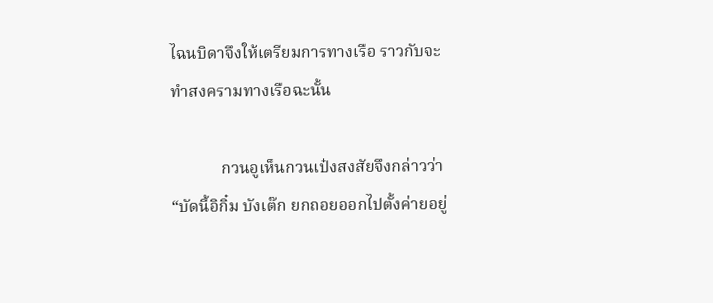ไฉนบิดาจึงให้เตรียมการทางเรือ ราวกับจะทำสงครามทางเรือฉะนั้น

            กวนอูเห็นกวนเป๋งสงสัยจึงกล่าวว่า “บัดนี้อิกิ๋ม บังเต๊ก ยกถอยออกไปตั้งค่ายอยู่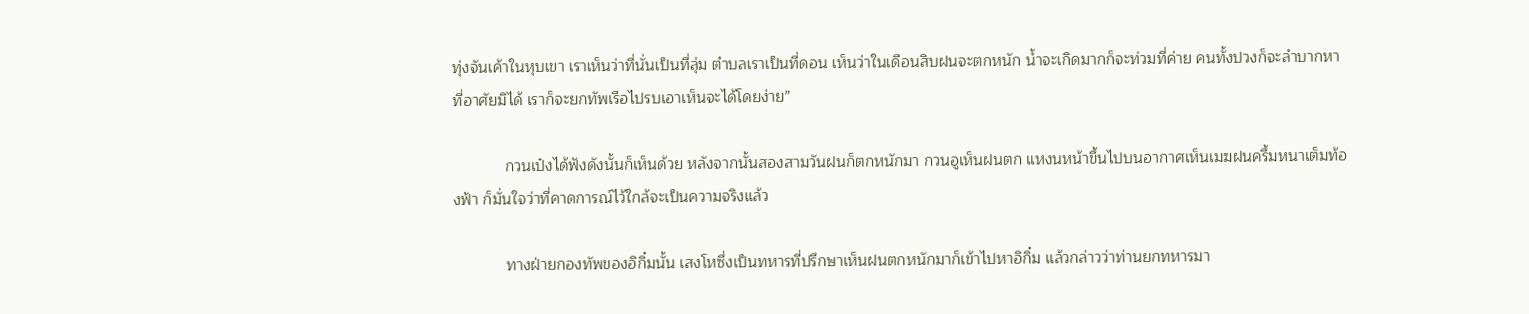ทุ่งจันเค้าในหุบเขา เราเห็นว่าที่นั่นเป็นที่ลุ่ม ตำบลเราเป็นที่ดอน เห็นว่าในเดือนสิบฝนจะตกหนัก น้ำจะเกิดมากก็จะท่วมที่ค่าย คนทั้งปวงก็จะลำบากหาที่อาศัยมิได้ เราก็จะยกทัพเรือไปรบเอาเห็นจะได้โดยง่าย”

            กวนเป๋งได้ฟังดังนั้นก็เห็นด้วย หลังจากนั้นสองสามวันฝนก็ตกหนักมา กวนอูเห็นฝนตก แหงนหน้าขึ้นไปบนอากาศเห็นเมฆฝนครึ้มหนาเต็มท้องฟ้า ก็มั่นใจว่าที่คาดการณ์ไว้ใกล้จะเป็นความจริงแล้ว

            ทางฝ่ายกองทัพของอิกิ๋มนั้น เสงโหซึ่งเป็นทหารที่ปรึกษาเห็นฝนตกหนักมาก็เข้าไปหาอิกิ๋ม แล้วกล่าวว่าท่านยกทหารมา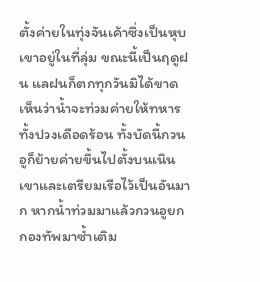ตั้งค่ายในทุ่งจันเค้าซึ่งเป็นหุบเขาอยู่ในที่ลุ่ม ขณะนี้เป็นฤดูฝน แลฝนก็ตกทุกวันมิได้ขาด เห็นว่าน้ำจะท่วมค่ายให้ทหารทั้งปวงเดือดร้อน ทั้งบัดนี้กวนอูก็ย้ายค่ายขึ้นไปตั้งบนเนินเขาและเตรียมเรือไว้เป็นอันมาก หากน้ำท่วมมาแล้วกวนอูยกกองทัพมาซ้ำเติม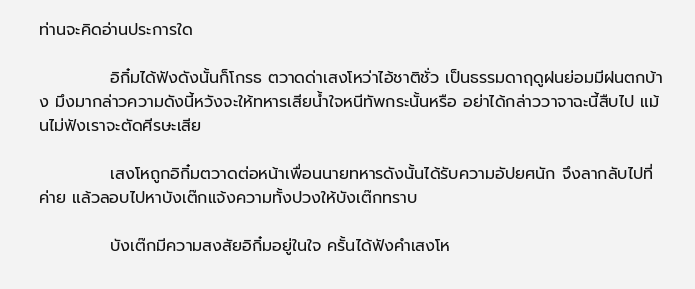ท่านจะคิดอ่านประการใด

            อิกิ๋มได้ฟังดังนั้นก็โกรธ ตวาดด่าเสงโหว่าไอ้ชาติชั่ว เป็นธรรมดาฤดูฝนย่อมมีฝนตกบ้าง มึงมากล่าวความดังนี้หวังจะให้ทหารเสียน้ำใจหนีทัพกระนั้นหรือ อย่าได้กล่าววาจาฉะนี้สืบไป แม้นไม่ฟังเราจะตัดศีรษะเสีย

            เสงโหถูกอิกิ๋มตวาดต่อหน้าเพื่อนนายทหารดังนั้นได้รับความอัปยศนัก จึงลากลับไปที่ค่าย แล้วลอบไปหาบังเต๊กแจ้งความทั้งปวงให้บังเต๊กทราบ

            บังเต๊กมีความสงสัยอิกิ๋มอยู่ในใจ ครั้นได้ฟังคำเสงโห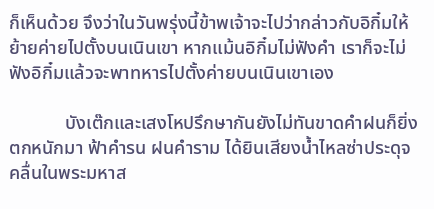ก็เห็นด้วย จึงว่าในวันพรุ่งนี้ข้าพเจ้าจะไปว่ากล่าวกับอิกิ๋มให้ย้ายค่ายไปตั้งบนเนินเขา หากแม้นอิกิ๋มไม่ฟังคำ เราก็จะไม่ฟังอิกิ๋มแล้วจะพาทหารไปตั้งค่ายบนเนินเขาเอง

            บังเต๊กและเสงโหปรึกษากันยังไม่ทันขาดคำฝนก็ยิ่งตกหนักมา ฟ้าคำรน ฝนคำราม ได้ยินเสียงน้ำไหลซ่าประดุจคลื่นในพระมหาส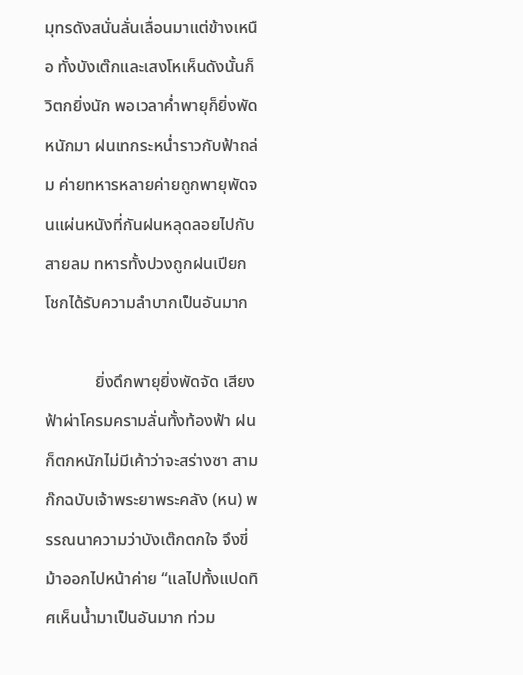มุทรดังสนั่นลั่นเลื่อนมาแต่ข้างเหนือ ทั้งบังเต๊กและเสงโหเห็นดังนั้นก็วิตกยิ่งนัก พอเวลาค่ำพายุก็ยิ่งพัดหนักมา ฝนเทกระหน่ำราวกับฟ้าถล่ม ค่ายทหารหลายค่ายถูกพายุพัดจนแผ่นหนังที่กันฝนหลุดลอยไปกับสายลม ทหารทั้งปวงถูกฝนเปียกโชกได้รับความลำบากเป็นอันมาก

            ยิ่งดึกพายุยิ่งพัดจัด เสียงฟ้าผ่าโครมครามลั่นทั้งท้องฟ้า ฝนก็ตกหนักไม่มีเค้าว่าจะสร่างซา สามก๊กฉบับเจ้าพระยาพระคลัง (หน) พรรณนาความว่าบังเต๊กตกใจ จึงขี่ม้าออกไปหน้าค่าย “แลไปทั้งแปดทิศเห็นน้ำมาเป็นอันมาก ท่วม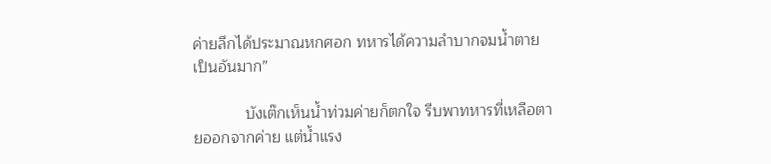ค่ายลึกได้ประมาณหกศอก ทหารได้ความลำบากจมน้ำตายเป็นอันมาก”

            บังเต๊กเห็นน้ำท่วมค่ายก็ตกใจ รีบพาทหารที่เหลือตายออกจากค่าย แต่น้ำแรง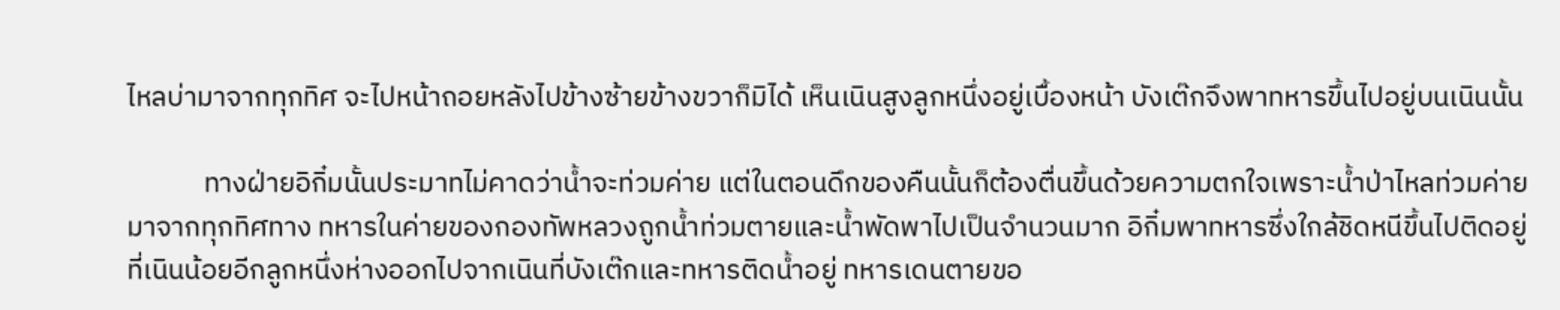ไหลบ่ามาจากทุกทิศ จะไปหน้าถอยหลังไปข้างซ้ายข้างขวาก็มิได้ เห็นเนินสูงลูกหนึ่งอยู่เบื้องหน้า บังเต๊กจึงพาทหารขึ้นไปอยู่บนเนินนั้น

            ทางฝ่ายอิกิ๋มนั้นประมาทไม่คาดว่าน้ำจะท่วมค่าย แต่ในตอนดึกของคืนนั้นก็ต้องตื่นขึ้นด้วยความตกใจเพราะน้ำป่าไหลท่วมค่ายมาจากทุกทิศทาง ทหารในค่ายของกองทัพหลวงถูกน้ำท่วมตายและน้ำพัดพาไปเป็นจำนวนมาก อิกิ๋มพาทหารซึ่งใกล้ชิดหนีขึ้นไปติดอยู่ที่เนินน้อยอีกลูกหนึ่งห่างออกไปจากเนินที่บังเต๊กและทหารติดน้ำอยู่ ทหารเดนตายขอ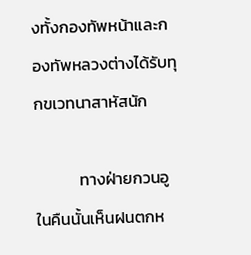งทั้งกองทัพหน้าและกองทัพหลวงต่างได้รับทุกขเวทนาสาหัสนัก

            ทางฝ่ายกวนอูในคืนนั้นเห็นฝนตกห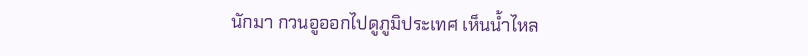นักมา กวนอูออกไปดูภูมิประเทศ เห็นน้ำไหล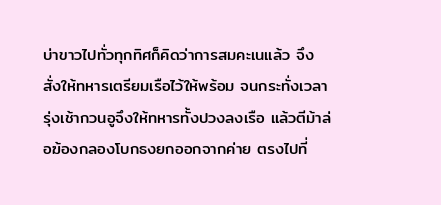บ่าขาวไปทั่วทุกทิศก็คิดว่าการสมคะเนแล้ว จึงสั่งให้ทหารเตรียมเรือไว้ให้พร้อม จนกระทั่งเวลารุ่งเช้ากวนอูจึงให้ทหารทั้งปวงลงเรือ แล้วตีม้าล่อฆ้องกลองโบกธงยกออกจากค่าย ตรงไปที่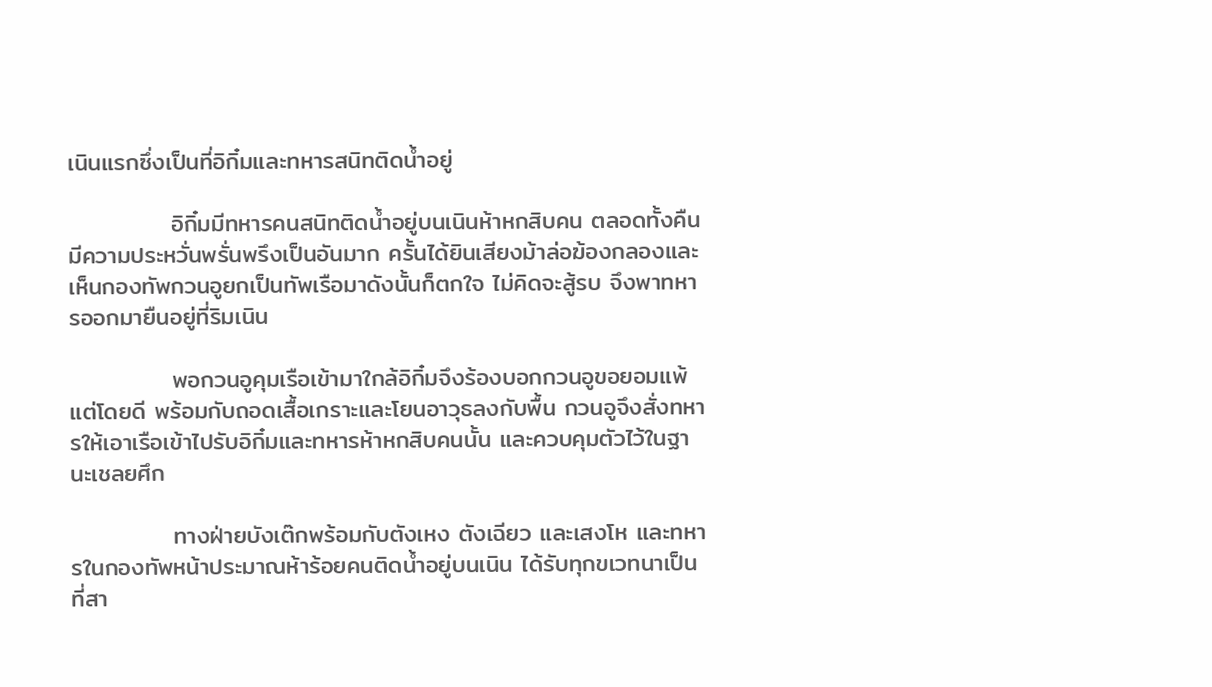เนินแรกซึ่งเป็นที่อิกิ๋มและทหารสนิทติดน้ำอยู่

            อิกิ๋มมีทหารคนสนิทติดน้ำอยู่บนเนินห้าหกสิบคน ตลอดทั้งคืนมีความประหวั่นพรั่นพรึงเป็นอันมาก ครั้นได้ยินเสียงม้าล่อฆ้องกลองและเห็นกองทัพกวนอูยกเป็นทัพเรือมาดังนั้นก็ตกใจ ไม่คิดจะสู้รบ จึงพาทหารออกมายืนอยู่ที่ริมเนิน

            พอกวนอูคุมเรือเข้ามาใกล้อิกิ๋มจึงร้องบอกกวนอูขอยอมแพ้แต่โดยดี พร้อมกับถอดเสื้อเกราะและโยนอาวุธลงกับพื้น กวนอูจึงสั่งทหารให้เอาเรือเข้าไปรับอิกิ๋มและทหารห้าหกสิบคนนั้น และควบคุมตัวไว้ในฐานะเชลยศึก

            ทางฝ่ายบังเต๊กพร้อมกับตังเหง ตังเฉียว และเสงโห และทหารในกองทัพหน้าประมาณห้าร้อยคนติดน้ำอยู่บนเนิน ได้รับทุกขเวทนาเป็นที่สา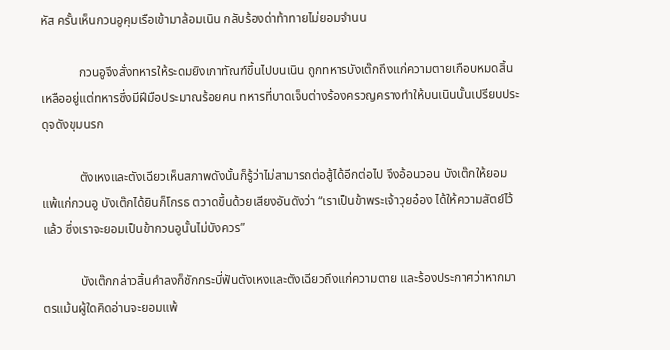หัส ครั้นเห็นกวนอูคุมเรือเข้ามาล้อมเนิน กลับร้องด่าท้าทายไม่ยอมจำนน

            กวนอูจึงสั่งทหารให้ระดมยิงเกาทัณฑ์ขึ้นไปบนเนิน ถูกทหารบังเต๊กถึงแก่ความตายเกือบหมดสิ้น เหลืออยู่แต่ทหารซึ่งมีฝีมือประมาณร้อยคน ทหารที่บาดเจ็บต่างร้องครวญครางทำให้บนเนินนั้นเปรียบประดุจดังขุมนรก

            ตังเหงและตังเฉียวเห็นสภาพดังนั้นก็รู้ว่าไม่สามารถต่อสู้ได้อีกต่อไป จึงอ้อนวอน บังเต๊กให้ยอมแพ้แก่กวนอู บังเต๊กได้ยินก็โกรธ ตวาดขึ้นด้วยเสียงอันดังว่า “เราเป็นข้าพระเจ้าวุยอ๋อง ได้ให้ความสัตย์ไว้แล้ว ซึ่งเราจะยอมเป็นข้ากวนอูนั้นไม่บังควร”

            บังเต๊กกล่าวสิ้นคำลงก็ชักกระบี่ฟันตังเหงและตังเฉียวถึงแก่ความตาย และร้องประกาศว่าหากมาตรแม้นผู้ใดคิดอ่านจะยอมแพ้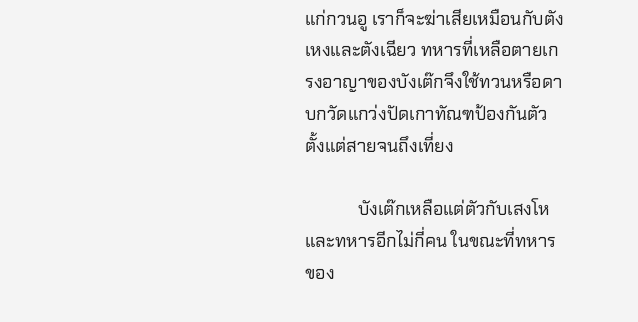แก่กวนอู เราก็จะฆ่าเสียเหมือนกับตังเหงและตังเฉียว ทหารที่เหลือตายเกรงอาญาของบังเต๊กจึงใช้ทวนหรือดาบกวัดแกว่งปัดเกาทัณฑป้องกันตัวตั้งแต่สายจนถึงเที่ยง

            บังเต๊กเหลือแต่ตัวกับเสงโหและทหารอีกไม่กี่คน ในขณะที่ทหารของ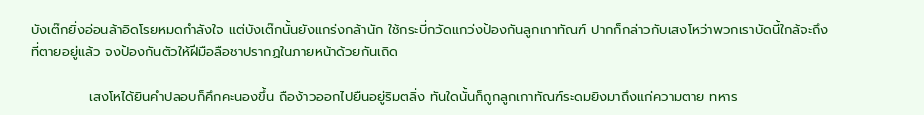บังเต๊กยิ่งอ่อนล้าอิดโรยหมดกำลังใจ แต่บังเต๊กนั้นยังแกร่งกล้านัก ใช้กระบี่กวัดแกว่งป้องกันลูกเกาทัณฑ์ ปากก็กล่าวกับเสงโหว่าพวกเราบัดนี้ใกล้จะถึงที่ตายอยู่แล้ว จงป้องกันตัวให้ฝีมือลือชาปรากฏในภายหน้าด้วยกันเถิด

            เสงโหได้ยินคำปลอบก็คึกคะนองขึ้น ถือง้าวออกไปยืนอยู่ริมตลิ่ง ทันใดนั้นก็ถูกลูกเกาทัณฑ์ระดมยิงมาถึงแก่ความตาย ทหาร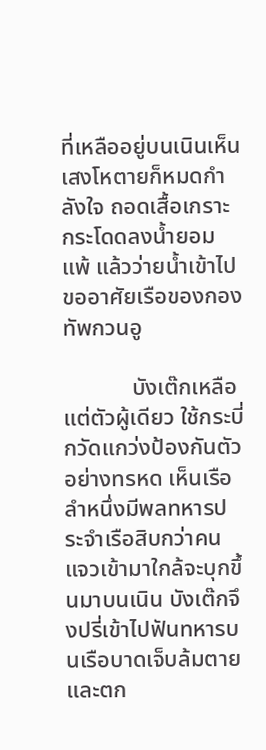ที่เหลืออยู่บนเนินเห็นเสงโหตายก็หมดกำลังใจ ถอดเสื้อเกราะกระโดดลงน้ำยอมแพ้ แล้วว่ายน้ำเข้าไปขออาศัยเรือของกองทัพกวนอู

            บังเต๊กเหลือแต่ตัวผู้เดียว ใช้กระบี่กวัดแกว่งป้องกันตัวอย่างทรหด เห็นเรือลำหนึ่งมีพลทหารประจำเรือสิบกว่าคนแจวเข้ามาใกล้จะบุกขึ้นมาบนเนิน บังเต๊กจึงปรี่เข้าไปฟันทหารบนเรือบาดเจ็บล้มตายและตก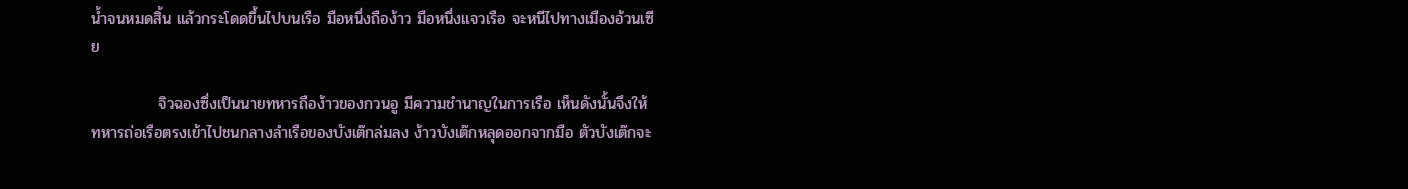น้ำจนหมดสิ้น แล้วกระโดดขึ้นไปบนเรือ มือหนึ่งถือง้าว มือหนึ่งแจวเรือ จะหนีไปทางเมืองอ้วนเซีย

            จิวฉองซึ่งเป็นนายทหารถือง้าวของกวนอู มีความชำนาญในการเรือ เห็นดังนั้นจึงให้ทหารถ่อเรือตรงเข้าไปชนกลางลำเรือของบังเต๊กล่มลง ง้าวบังเต๊กหลุดออกจากมือ ตัวบังเต๊กจะ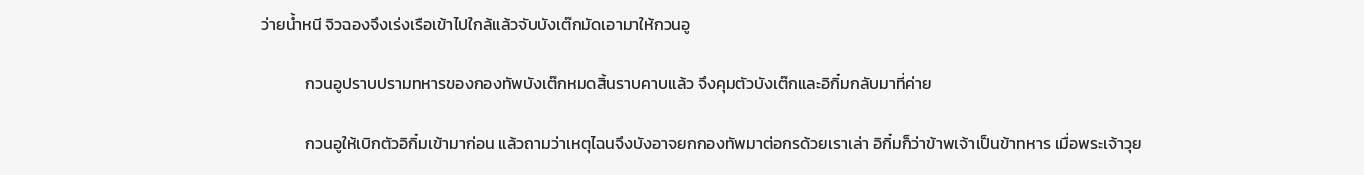ว่ายน้ำหนี จิวฉองจึงเร่งเรือเข้าไปใกล้แล้วจับบังเต๊กมัดเอามาให้กวนอู

            กวนอูปราบปรามทหารของกองทัพบังเต๊กหมดสิ้นราบคาบแล้ว จึงคุมตัวบังเต๊กและอิกิ๋มกลับมาที่ค่าย

            กวนอูให้เบิกตัวอิกิ๋มเข้ามาก่อน แล้วถามว่าเหตุไฉนจึงบังอาจยกกองทัพมาต่อกรด้วยเราเล่า อิกิ๋มก็ว่าข้าพเจ้าเป็นข้าทหาร เมื่อพระเจ้าวุย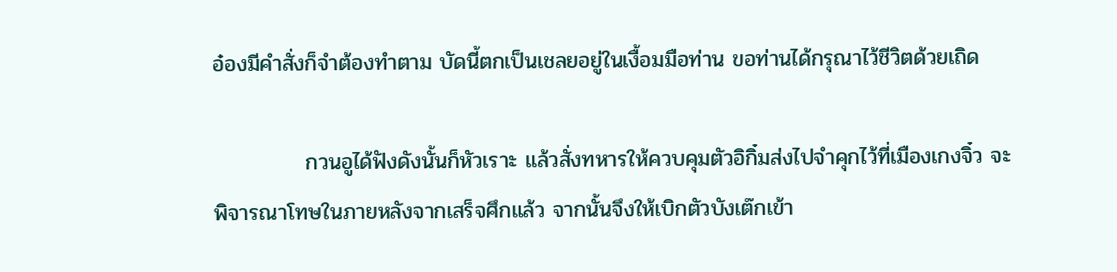อ๋องมีคำสั่งก็จำต้องทำตาม บัดนี้ตกเป็นเชลยอยู่ในเงื้อมมือท่าน ขอท่านได้กรุณาไว้ชีวิตด้วยเถิด

            กวนอูได้ฟังดังนั้นก็หัวเราะ แล้วสั่งทหารให้ควบคุมตัวอิกิ๋มส่งไปจำคุกไว้ที่เมืองเกงจิ๋ว จะพิจารณาโทษในภายหลังจากเสร็จศึกแล้ว จากนั้นจึงให้เบิกตัวบังเต๊กเข้า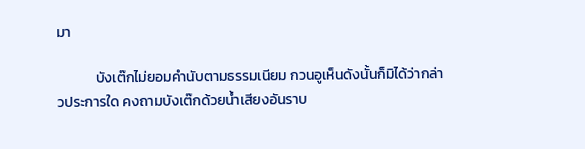มา

            บังเต๊กไม่ยอมคำนับตามธรรมเนียม กวนอูเห็นดังนั้นก็มิได้ว่ากล่าวประการใด คงถามบังเต๊กด้วยน้ำเสียงอันราบ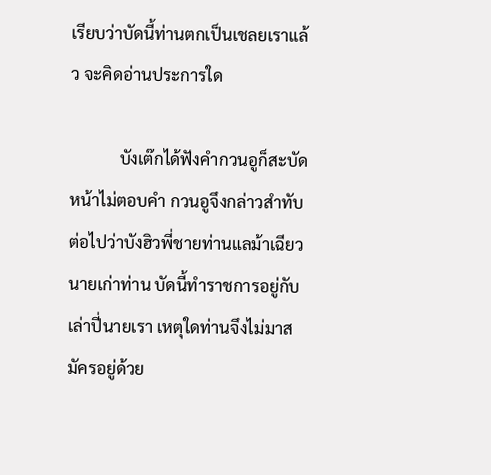เรียบว่าบัดนี้ท่านตกเป็นเชลยเราแล้ว จะคิดอ่านประการใด

            บังเต๊กได้ฟังคำกวนอูก็สะบัดหน้าไม่ตอบคำ กวนอูจึงกล่าวสำทับต่อไปว่าบังฮิวพี่ชายท่านแลม้าเฉียวนายเก่าท่าน บัดนี้ทำราชการอยู่กับเล่าปี่นายเรา เหตุใดท่านจึงไม่มาสมัครอยู่ด้วย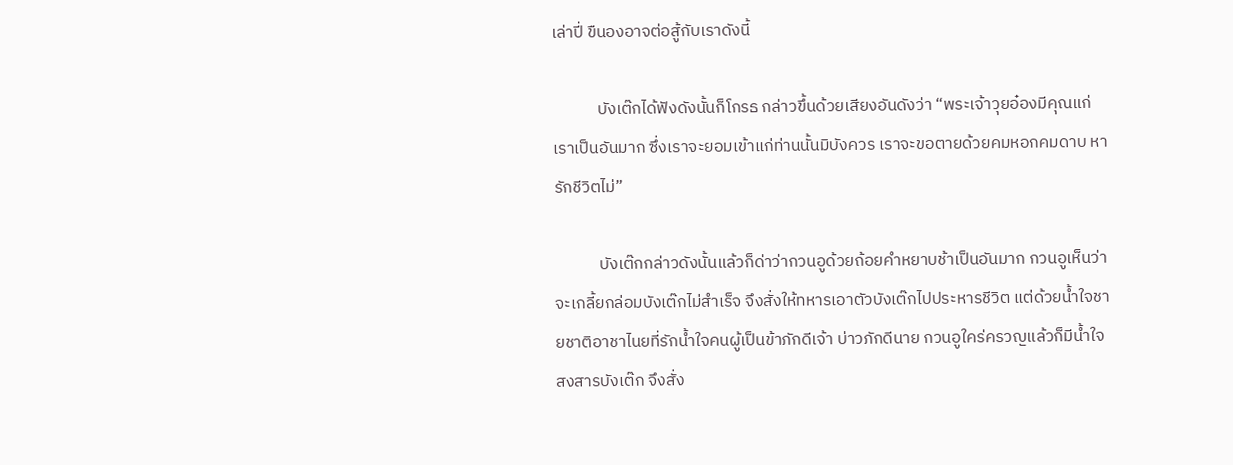เล่าปี่ ขืนองอาจต่อสู้กับเราดังนี้

            บังเต๊กได้ฟังดังนั้นก็โกรธ กล่าวขึ้นด้วยเสียงอันดังว่า “พระเจ้าวุยอ๋องมีคุณแก่เราเป็นอันมาก ซึ่งเราจะยอมเข้าแก่ท่านนั้นมิบังควร เราจะขอตายด้วยคมหอกคมดาบ หารักชีวิตไม่”

            บังเต๊กกล่าวดังนั้นแล้วก็ด่าว่ากวนอูด้วยถ้อยคำหยาบช้าเป็นอันมาก กวนอูเห็นว่าจะเกลี้ยกล่อมบังเต๊กไม่สำเร็จ จึงสั่งให้ทหารเอาตัวบังเต๊กไปประหารชีวิต แต่ด้วยน้ำใจชายชาติอาชาไนยที่รักน้ำใจคนผู้เป็นข้าภักดีเจ้า บ่าวภักดีนาย กวนอูใคร่ครวญแล้วก็มีน้ำใจสงสารบังเต๊ก จึงสั่ง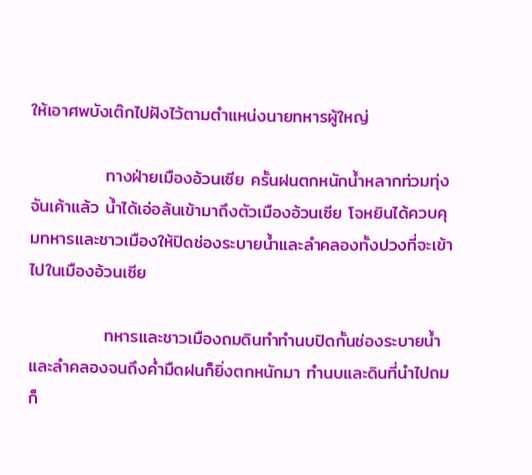ให้เอาศพบังเต๊กไปฝังไว้ตามตำแหน่งนายทหารผู้ใหญ่

            ทางฝ่ายเมืองอ้วนเซีย ครั้นฝนตกหนักน้ำหลากท่วมทุ่งจันเค้าแล้ว น้ำได้เอ่อล้นเข้ามาถึงตัวเมืองอ้วนเซีย โจหยินได้ควบคุมทหารและชาวเมืองให้ปิดช่องระบายน้ำและลำคลองทั้งปวงที่จะเข้าไปในเมืองอ้วนเซีย

            ทหารและชาวเมืองถมดินทำทำนบปิดกั้นช่องระบายน้ำและลำคลองจนถึงค่ำมืดฝนก็ยิ่งตกหนักมา ทำนบและดินที่นำไปถมก็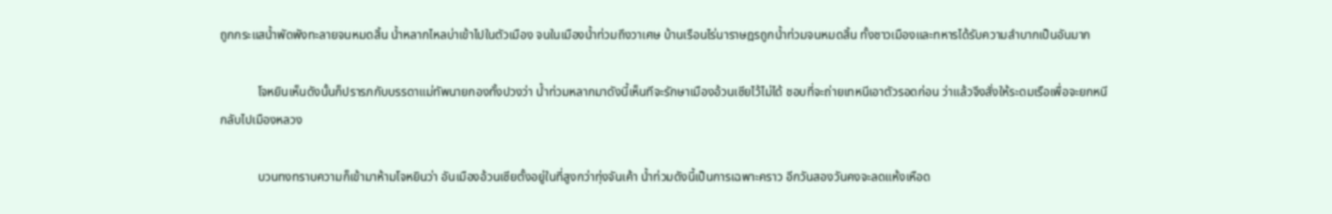ถูกกระแสน้ำพัดพังทะลายจนหมดสิ้น น้ำหลากไหลบ่าเข้าไปในตัวเมือง จนในเมืองน้ำท่วมถึงวาเศษ บ้านเรือนไร่นาราษฎรถูกน้ำท่วมจนหมดสิ้น ทั้งชาวเมืองและทหารได้รับความลำบากเป็นอันมาก

            โจหยินเห็นดังนั้นก็ปรารภกับบรรดาแม่ทัพนายกองทั้งปวงว่า น้ำท่วมหลากมาดังนี้เห็นทีจะรักษาเมืองอ้วนเซียไว้ไม่ได้ ชอบที่จะถ่ายเทหนีเอาตัวรอดก่อน ว่าแล้วจึงสั่งให้ระดมเรือเพื่อจะยกหนีกลับไปเมืองหลวง

            บวนทงทราบความก็เข้ามาห้ามโจหยินว่า อันเมืองอ้วนเซียตั้งอยู่ในที่สูงกว่าทุ่งจันเค้า น้ำท่วมดังนี้เป็นการเฉพาะคราว อีกวันสองวันคงจะลดแห้งเหือด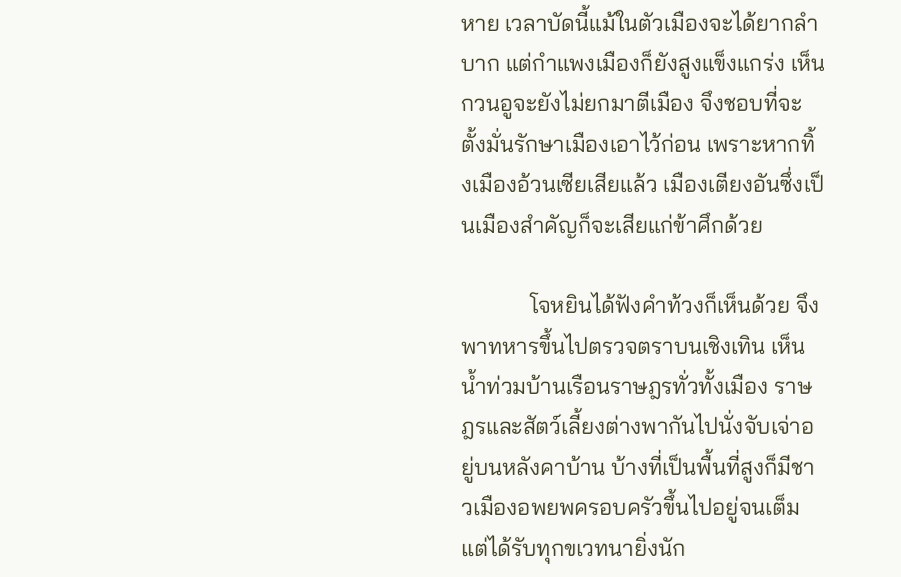หาย เวลาบัดนี้แม้ในตัวเมืองจะได้ยากลำบาก แต่กำแพงเมืองก็ยังสูงแข็งแกร่ง เห็นกวนอูจะยังไม่ยกมาตีเมือง จึงชอบที่จะตั้งมั่นรักษาเมืองเอาไว้ก่อน เพราะหากทิ้งเมืองอ้วนเซียเสียแล้ว เมืองเตียงอันซึ่งเป็นเมืองสำคัญก็จะเสียแก่ข้าศึกด้วย

            โจหยินได้ฟังคำท้วงก็เห็นด้วย จึงพาทหารขึ้นไปตรวจตราบนเชิงเทิน เห็นน้ำท่วมบ้านเรือนราษฎรทั่วทั้งเมือง ราษฎรและสัตว์เลี้ยงต่างพากันไปนั่งจับเจ่าอยู่บนหลังคาบ้าน บ้างที่เป็นพื้นที่สูงก็มีชาวเมืองอพยพครอบครัวขึ้นไปอยู่จนเต็ม แต่ได้รับทุกขเวทนายิ่งนัก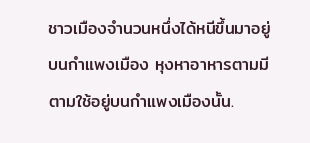ชาวเมืองจำนวนหนึ่งได้หนีขึ้นมาอยู่บนกำแพงเมือง หุงหาอาหารตามมีตามใช้อยู่บนกำแพงเมืองนั้น.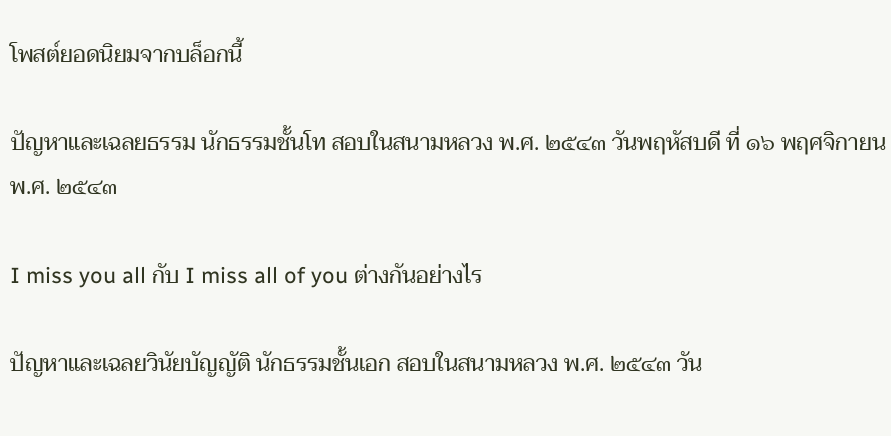โพสต์ยอดนิยมจากบล็อกนี้

ปัญหาและเฉลยธรรม นักธรรมชั้นโท สอบในสนามหลวง พ.ศ. ๒๕๔๓ วันพฤหัสบดี ที่ ๑๖ พฤศจิกายน พ.ศ. ๒๕๔๓

I miss you all กับ I miss all of you ต่างกันอย่างไร

ปัญหาและเฉลยวินัยบัญญัติ นักธรรมชั้นเอก สอบในสนามหลวง พ.ศ. ๒๕๔๓ วัน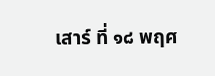เสาร์ ที่ ๑๘ พฤศ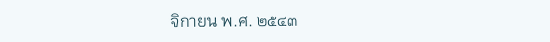จิกายน พ.ศ. ๒๕๔๓